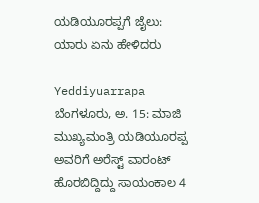ಯಡಿಯೂರಪ್ಪಗೆ ಜೈಲು: ಯಾರು ಏನು ಹೇಳಿದರು

Yeddiyuarrapa
ಬೆಂಗಳೂರು, ಅ. 15: ಮಾಜಿ ಮುಖ್ಯಮಂತ್ರಿ ಯಡಿಯೂರಪ್ಪ ಅವರಿಗೆ ಅರೆಸ್ಟ್ ವಾರಂಟ್ ಹೊರಬಿದ್ದಿದ್ದು ಸಾಯಂಕಾಲ 4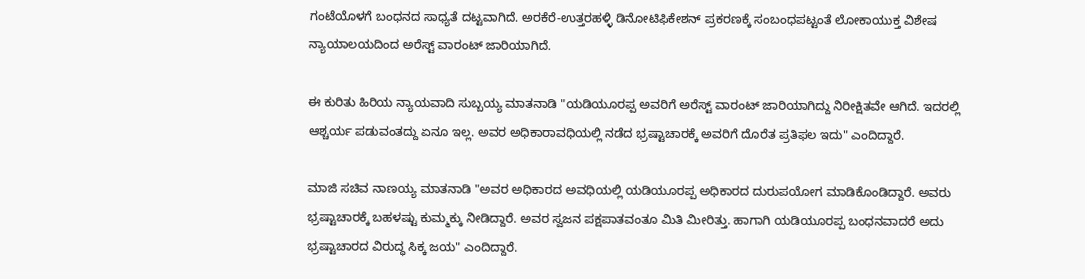ಗಂಟೆಯೊಳಗೆ ಬಂಧನದ ಸಾಧ್ಯತೆ ದಟ್ಟವಾಗಿದೆ. ಅರಕೆರೆ-ಉತ್ತರಹಳ್ಳಿ ಡಿನೋಟಿಫಿಕೇಶನ್ ಪ್ರಕರಣಕ್ಕೆ ಸಂಬಂಧಪಟ್ಟಂತೆ ಲೋಕಾಯುಕ್ತ ವಿಶೇಷ ನ್ಯಾಯಾಲಯದಿಂದ ಅರೆಸ್ಟ್ ವಾರಂಟ್ ಜಾರಿಯಾಗಿದೆ.

ಈ ಕುರಿತು ಹಿರಿಯ ನ್ಯಾಯವಾದಿ ಸುಬ್ಬಯ್ಯ ಮಾತನಾಡಿ "ಯಡಿಯೂರಪ್ಪ ಅವರಿಗೆ ಅರೆಸ್ಟ್ ವಾರಂಟ್ ಜಾರಿಯಾಗಿದ್ದು ನಿರೀಕ್ಷಿತವೇ ಆಗಿದೆ. ಇದರಲ್ಲಿ ಆಶ್ಚರ್ಯ ಪಡುವಂತದ್ದು ಏನೂ ಇಲ್ಲ. ಅವರ ಅಧಿಕಾರಾವಧಿಯಲ್ಲಿ ನಡೆದ ಭ್ರಷ್ಟಾಚಾರಕ್ಕೆ ಅವರಿಗೆ ದೊರೆತ ಪ್ರತಿಫಲ ಇದು" ಎಂದಿದ್ದಾರೆ.

ಮಾಜಿ ಸಚಿವ ನಾಣಯ್ಯ ಮಾತನಾಡಿ "ಅವರ ಅಧಿಕಾರದ ಅವಧಿಯಲ್ಲಿ ಯಡಿಯೂರಪ್ಪ ಅಧಿಕಾರದ ದುರುಪಯೋಗ ಮಾಡಿಕೊಂಡಿದ್ದಾರೆ. ಅವರು ಭ್ರಷ್ಟಾಚಾರಕ್ಕೆ ಬಹಳಷ್ಟು ಕುಮ್ಮಕ್ಕು ನೀಡಿದ್ದಾರೆ. ಅವರ ಸ್ವಜನ ಪಕ್ಷಪಾತವಂತೂ ಮಿತಿ ಮೀರಿತ್ತು. ಹಾಗಾಗಿ ಯಡಿಯೂರಪ್ಪ ಬಂಧನವಾದರೆ ಅದು ಭ್ರಷ್ಟಾಚಾರದ ವಿರುದ್ಧ ಸಿಕ್ಕ ಜಯ" ಎಂದಿದ್ದಾರೆ.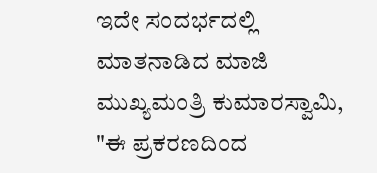ಇದೇ ಸಂದರ್ಭದಲ್ಲಿ ಮಾತನಾಡಿದ ಮಾಜಿ ಮುಖ್ಯಮಂತ್ರಿ ಕುಮಾರಸ್ವಾಮಿ, "ಈ ಪ್ರಕರಣದಿಂದ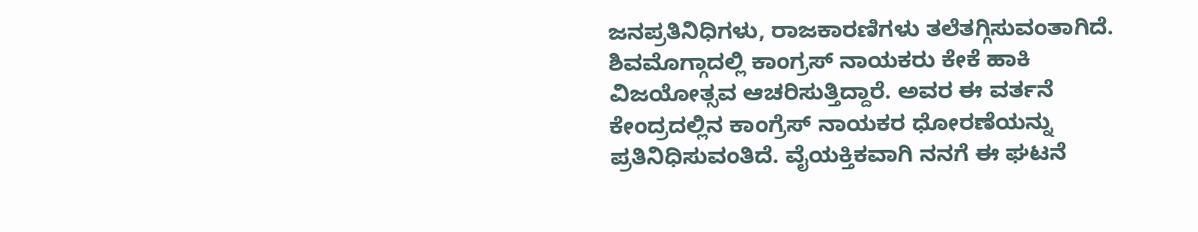ಜನಪ್ರತಿನಿಧಿಗಳು, ರಾಜಕಾರಣಿಗಳು ತಲೆತಗ್ಗಿಸುವಂತಾಗಿದೆ. ಶಿವಮೊಗ್ಗಾದಲ್ಲಿ ಕಾಂಗ್ರಸ್ ನಾಯಕರು ಕೇಕೆ ಹಾಕಿ ವಿಜಯೋತ್ಸವ ಆಚರಿಸುತ್ತಿದ್ದಾರೆ. ಅವರ ಈ ವರ್ತನೆ ಕೇಂದ್ರದಲ್ಲಿನ ಕಾಂಗ್ರೆಸ್ ನಾಯಕರ ಧೋರಣೆಯನ್ನು ಪ್ರತಿನಿಧಿಸುವಂತಿದೆ. ವೈಯಕ್ತಿಕವಾಗಿ ನನಗೆ ಈ ಘಟನೆ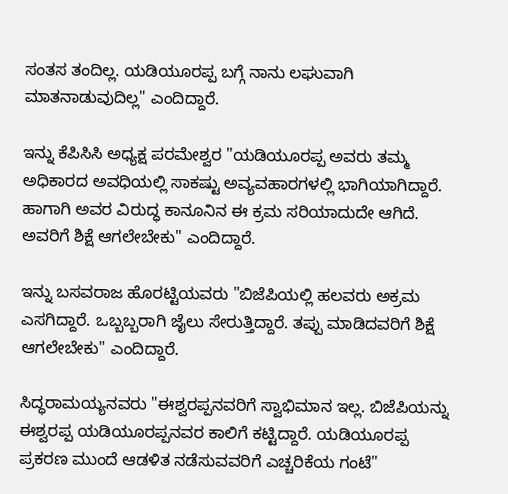ಸಂತಸ ತಂದಿಲ್ಲ. ಯಡಿಯೂರಪ್ಪ ಬಗ್ಗೆ ನಾನು ಲಘುವಾಗಿ ಮಾತನಾಡುವುದಿಲ್ಲ" ಎಂದಿದ್ದಾರೆ.

ಇನ್ನು ಕೆಪಿಸಿಸಿ ಅಧ್ಯಕ್ಷ ಪರಮೇಶ್ವರ "ಯಡಿಯೂರಪ್ಪ ಅವರು ತಮ್ಮ ಅಧಿಕಾರದ ಅವಧಿಯಲ್ಲಿ ಸಾಕಷ್ಟು ಅವ್ಯವಹಾರಗಳಲ್ಲಿ ಭಾಗಿಯಾಗಿದ್ದಾರೆ. ಹಾಗಾಗಿ ಅವರ ವಿರುದ್ಧ ಕಾನೂನಿನ ಈ ಕ್ರಮ ಸರಿಯಾದುದೇ ಆಗಿದೆ. ಅವರಿಗೆ ಶಿಕ್ಷೆ ಆಗಲೇಬೇಕು" ಎಂದಿದ್ದಾರೆ.

ಇನ್ನು ಬಸವರಾಜ ಹೊರಟ್ಟಿಯವರು "ಬಿಜೆಪಿಯಲ್ಲಿ ಹಲವರು ಅಕ್ರಮ ಎಸಗಿದ್ದಾರೆ. ಒಬ್ಬಬ್ಬರಾಗಿ ಜೈಲು ಸೇರುತ್ತಿದ್ದಾರೆ. ತಪ್ಪು ಮಾಡಿದವರಿಗೆ ಶಿಕ್ಷೆ ಆಗಲೇಬೇಕು" ಎಂದಿದ್ದಾರೆ.

ಸಿದ್ಧರಾಮಯ್ಯನವರು "ಈಶ್ವರಪ್ಪನವರಿಗೆ ಸ್ವಾಭಿಮಾನ ಇಲ್ಲ. ಬಿಜೆಪಿಯನ್ನು ಈಶ್ವರಪ್ಪ ಯಡಿಯೂರಪ್ಪನವರ ಕಾಲಿಗೆ ಕಟ್ಟಿದ್ದಾರೆ. ಯಡಿಯೂರಪ್ಪ ಪ್ರಕರಣ ಮುಂದೆ ಆಡಳಿತ ನಡೆಸುವವರಿಗೆ ಎಚ್ಚರಿಕೆಯ ಗಂಟೆ"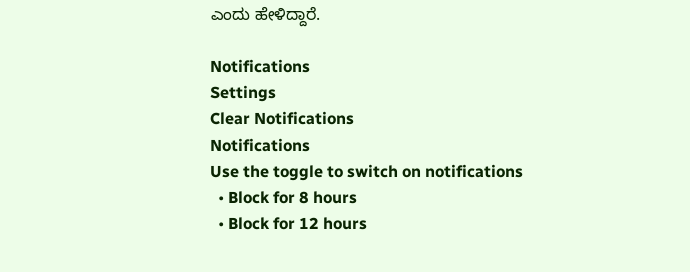ಎಂದು ಹೇಳಿದ್ದಾರೆ.

Notifications
Settings
Clear Notifications
Notifications
Use the toggle to switch on notifications
  • Block for 8 hours
  • Block for 12 hours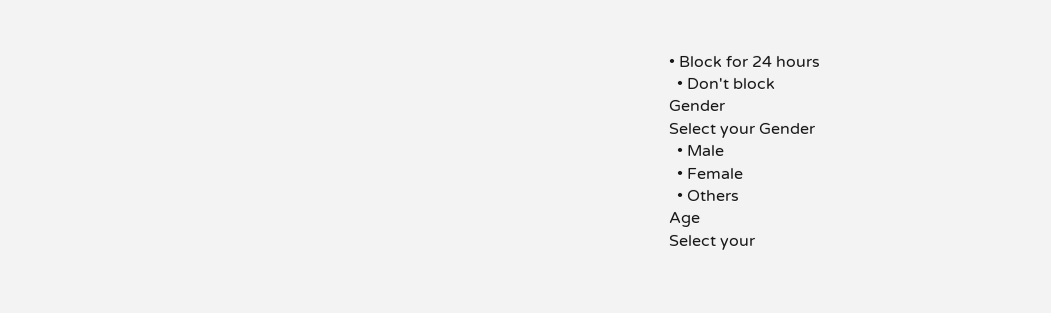• Block for 24 hours
  • Don't block
Gender
Select your Gender
  • Male
  • Female
  • Others
Age
Select your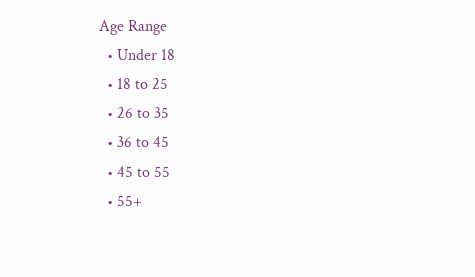Age Range
  • Under 18
  • 18 to 25
  • 26 to 35
  • 36 to 45
  • 45 to 55
  • 55+